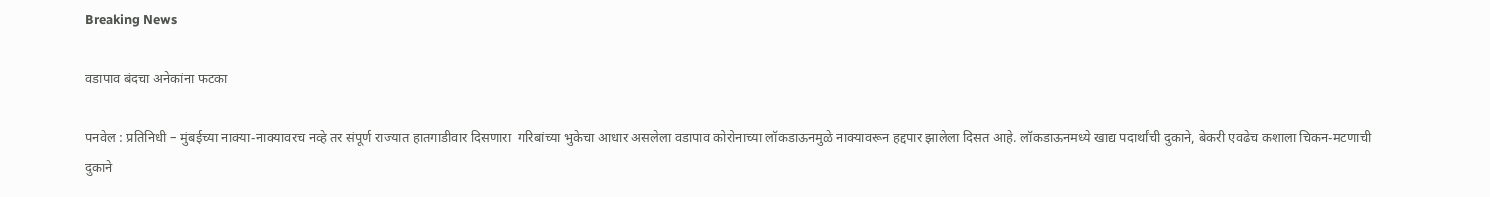Breaking News

वडापाव बंदचा अनेकांना फटका

पनवेल : प्रतिनिधी – मुंबईच्या नाक्या-नाक्यावरच नव्हे तर संपूर्ण राज्यात हातगाडीवार दिसणारा  गरिबांच्या भुकेचा आधार असलेला वडापाव कोरोनाच्या लॉकडाऊनमुळे नाक्यावरून हद्दपार झालेला दिसत आहे. लॉकडाऊनमध्ये खाद्य पदार्थांची दुकाने, बेकरी एवढेच कशाला चिकन-मटणाची दुकाने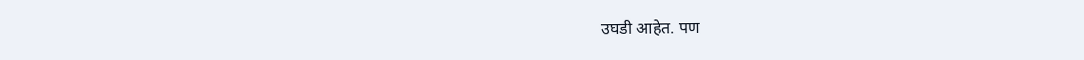उघडी आहेत. पण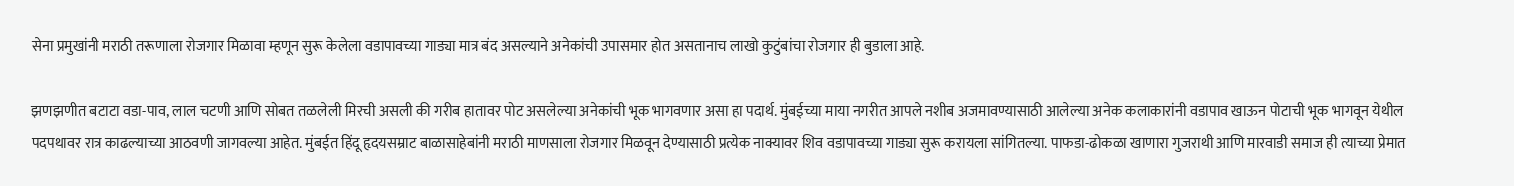सेना प्रमुखांनी मराठी तरूणाला रोजगार मिळावा म्हणून सुरू केलेला वडापावच्या गाड्या मात्र बंद असल्याने अनेकांची उपासमार होत असतानाच लाखो कुटुंबांचा रोजगार ही बुडाला आहे.

झणझणीत बटाटा वडा-पाव, लाल चटणी आणि सोबत तळलेली मिरची असली की गरीब हातावर पोट असलेल्या अनेकांची भूक भागवणार असा हा पदार्थ. मुंबईच्या माया नगरीत आपले नशीब अजमावण्यासाठी आलेल्या अनेक कलाकारांनी वडापाव खाऊन पोटाची भूक भागवून येथील पदपथावर रात्र काढल्याच्या आठवणी जागवल्या आहेत. मुंबईत हिंदू हृदयसम्राट बाळासाहेबांनी मराठी माणसाला रोजगार मिळवून देण्यासाठी प्रत्येक नाक्यावर शिव वडापावच्या गाड्या सुरू करायला सांगितल्या. पाफडा-ढोकळा खाणारा गुजराथी आणि मारवाडी समाज ही त्याच्या प्रेमात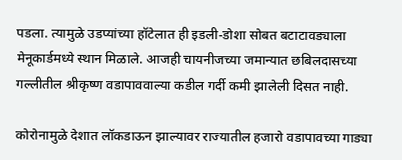पडला. त्यामुळे उडप्यांच्या हॉटेलात ही इडली-डोशा सोबत बटाटावड्याला मेनूकार्डमध्ये स्थान मिळाले. आजही चायनीजच्या जमान्यात छबिलदासच्या गल्लीतील श्रीकृष्ण वडापाववाल्या कडील गर्दी कमी झालेली दिसत नाही.

कोरोनामुळे देशात लॉकडाऊन झाल्यावर राज्यातील हजारो वडापावच्या गाड्या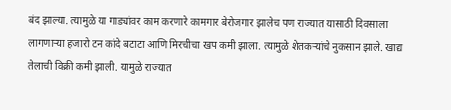बंद झाल्या. त्यामुळे या गाड्यांवर काम करणारे कामगार बेरोजगार झालेच पण राज्यात यासाठी दिवसाला लागणार्‍या हजारो टन कांदे बटाटा आणि मिरचीचा खप कमी झाला. त्यामुळे शेतकर्‍यांचे नुकसान झाले. खाद्य तेलाची विक्री कमी झाली. यामुळे राज्यात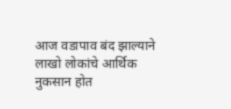आज वडापाव बंद झाल्याने लाखो लोकांचे आर्थिक नुकसान होत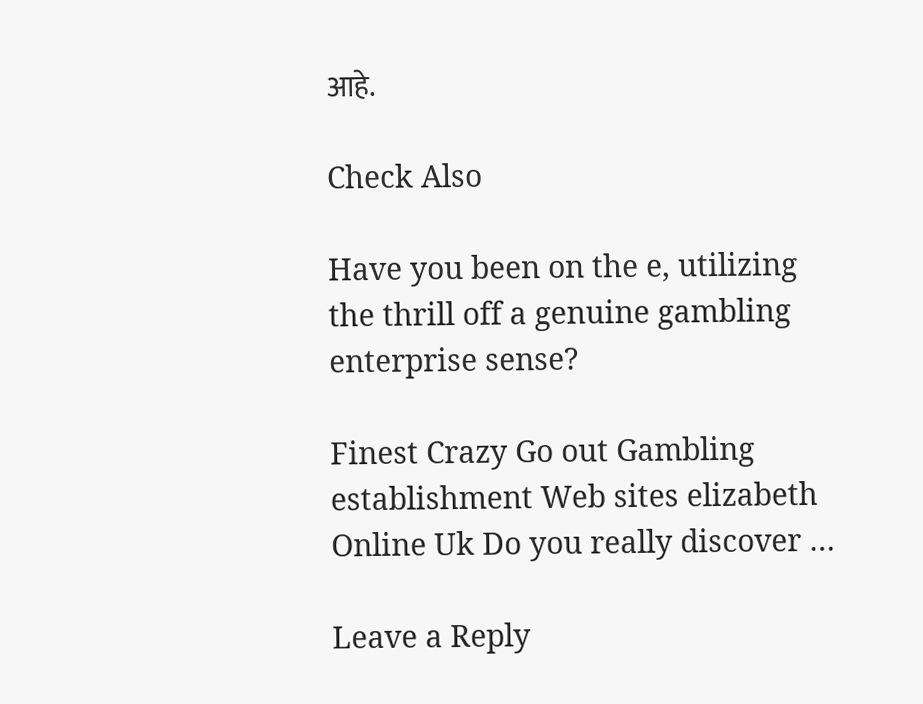आहे.

Check Also

Have you been on the e, utilizing the thrill off a genuine gambling enterprise sense?

Finest Crazy Go out Gambling establishment Web sites elizabeth Online Uk Do you really discover …

Leave a Reply